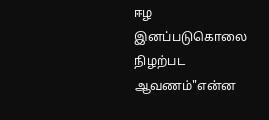ஈழ இனப்படுகொலை நிழற்பட ஆவணம்"என்ன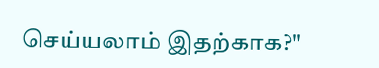செய்யலாம் இதற்காக?"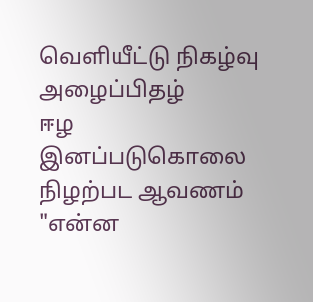வெளியீட்டு நிகழ்வு அழைப்பிதழ்
ஈழ இனப்படுகொலை நிழற்பட ஆவணம் "என்ன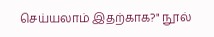செய்யலாம் இதற்காக?" நூல்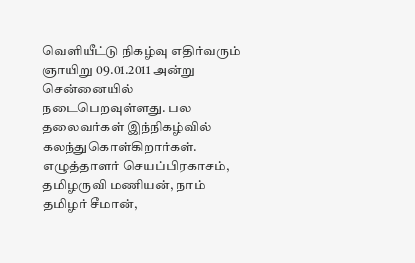வெளியீட்டு நிகழ்வு எதிர்வரும் ஞாயிறு 09.01.2011 அன்று சென்னையில் நடைபெறவுள்ளது. பல தலைவர்கள் இந்நிகழ்வில் கலந்துகொள்கிறார்கள். எழுத்தாளர் செயப்பிரகாசம், தமிழருவி மணியன், நாம் தமிழர் சீமான்,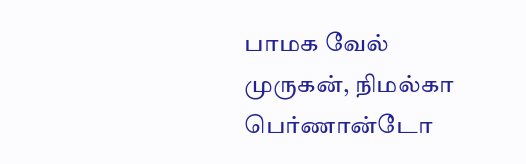பாமக வேல் முருகன், நிமல்கா பெர்ணான்டோ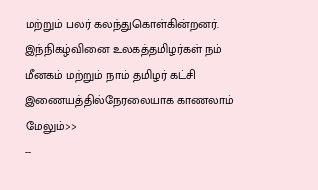மற்றும் பலர் கலந்துகொள்கின்றனர். இந்நிகழ்வினை உலகத்தமிழர்கள் நம் மீனகம் மற்றும் நாம் தமிழர் கட்சி இணையத்தில்நேரலையாக காணலாம் மேலும்>>
--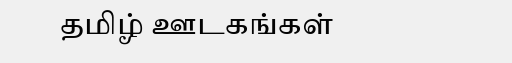தமிழ் ஊடகங்கள்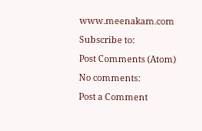www.meenakam.com
Subscribe to:
Post Comments (Atom)
No comments:
Post a Comment